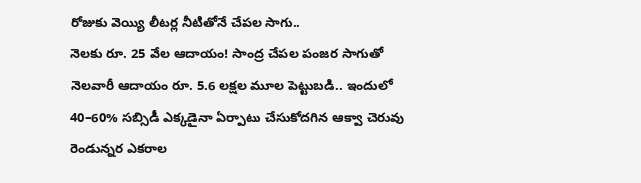రోజుకు వెయ్యి లీటర్ల నీటితోనే చేపల సాగు..
నెలకు రూ. 25 వేల ఆదాయం! సాంద్ర చేపల పంజర సాగుతో నెలవారీ ఆదాయం రూ. 5.6 లక్షల మూల పెట్టుబడి.. ఇందులో 40–60% సబ్సిడీ ఎక్కడైనా ఏర్పాటు చేసుకోదగిన ఆక్వా చెరువు రెండున్నర ఎకరాల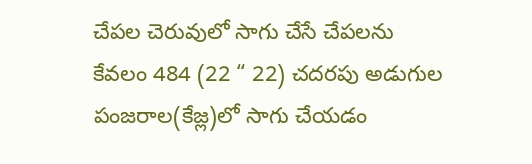చేపల చెరువులో సాగు చేసే చేపలను కేవలం 484 (22 “ 22) చదరపు అడుగుల పంజరాల(కేజ్ల)లో సాగు చేయడం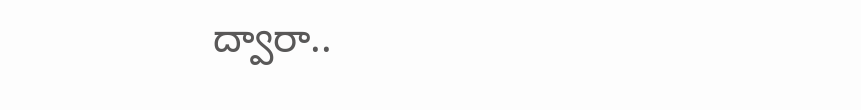ద్వారా..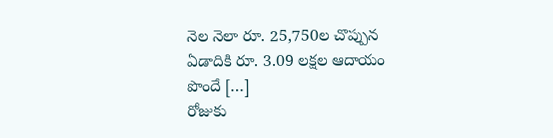నెల నెలా రూ. 25,750ల చొప్పున ఏడాదికి రూ. 3.09 లక్షల ఆదాయం పొందే […]
రోజుకు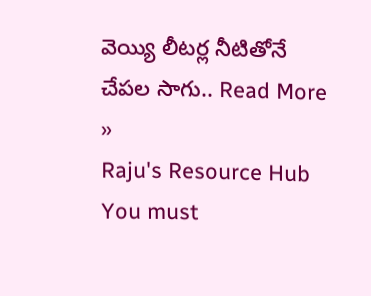వెయ్యి లీటర్ల నీటితోనే చేపల సాగు.. Read More »
Raju's Resource Hub
You must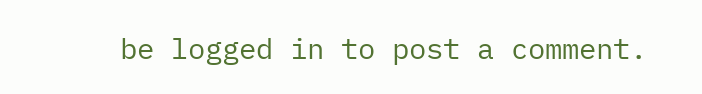be logged in to post a comment.